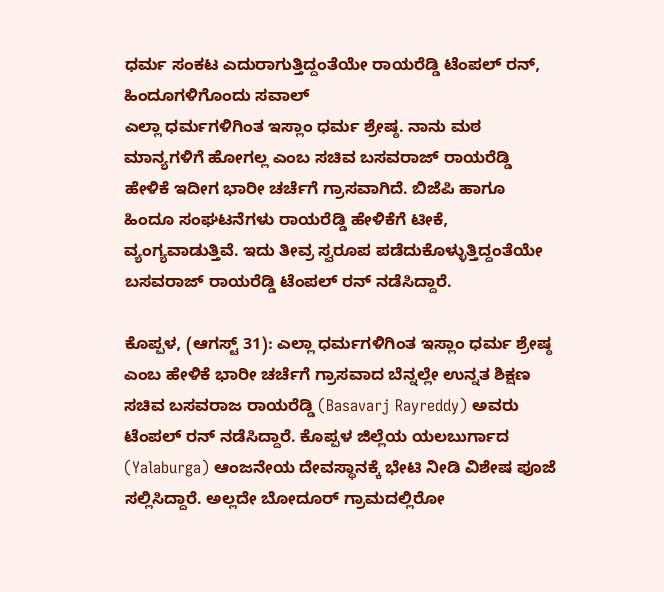ಧರ್ಮ ಸಂಕಟ ಎದುರಾಗುತ್ತಿದ್ದಂತೆಯೇ ರಾಯರೆಡ್ಡಿ ಟೆಂಪಲ್ ರನ್, ಹಿಂದೂಗಳಿಗೊಂದು ಸವಾಲ್
ಎಲ್ಲಾ ಧರ್ಮಗಳಿಗಿಂತ ಇಸ್ಲಾಂ ಧರ್ಮ ಶ್ರೇಷ್ಠ. ನಾನು ಮಠ ಮಾನ್ಯಗಳಿಗೆ ಹೋಗಲ್ಲ ಎಂಬ ಸಚಿವ ಬಸವರಾಜ್ ರಾಯರೆಡ್ಡಿ ಹೇಳಿಕೆ ಇದೀಗ ಭಾರೀ ಚರ್ಚೆಗೆ ಗ್ರಾಸವಾಗಿದೆ. ಬಿಜೆಪಿ ಹಾಗೂ ಹಿಂದೂ ಸಂಘಟನೆಗಳು ರಾಯರೆಡ್ಡಿ ಹೇಳಿಕೆಗೆ ಟೀಕೆ, ವ್ಯಂಗ್ಯವಾಡುತ್ತಿವೆ. ಇದು ತೀವ್ರ ಸ್ವರೂಪ ಪಡೆದುಕೊಳ್ಳುತ್ತಿದ್ದಂತೆಯೇ ಬಸವರಾಜ್ ರಾಯರೆಡ್ಡಿ ಟೆಂಪಲ್ ರನ್ ನಡೆಸಿದ್ದಾರೆ.

ಕೊಪ್ಪಳ, (ಆಗಸ್ಟ್ 31): ಎಲ್ಲಾ ಧರ್ಮಗಳಿಗಿಂತ ಇಸ್ಲಾಂ ಧರ್ಮ ಶ್ರೇಷ್ಠ ಎಂಬ ಹೇಳಿಕೆ ಭಾರೀ ಚರ್ಚೆಗೆ ಗ್ರಾಸವಾದ ಬೆನ್ನಲ್ಲೇ ಉನ್ನತ ಶಿಕ್ಷಣ ಸಚಿವ ಬಸವರಾಜ ರಾಯರೆಡ್ಡಿ (Basavarj Rayreddy) ಅವರು ಟೆಂಪಲ್ ರನ್ ನಡೆಸಿದ್ದಾರೆ. ಕೊಪ್ಪಳ ಜಿಲ್ಲೆಯ ಯಲಬುರ್ಗಾದ (Yalaburga) ಆಂಜನೇಯ ದೇವಸ್ಥಾನಕ್ಕೆ ಭೇಟಿ ನೀಡಿ ವಿಶೇಷ ಪೂಜೆ ಸಲ್ಲಿಸಿದ್ದಾರೆ. ಅಲ್ಲದೇ ಬೋದೂರ್ ಗ್ರಾಮದಲ್ಲಿರೋ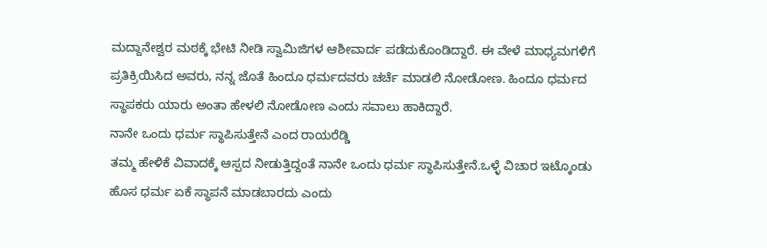ಮದ್ದಾನೇಶ್ವರ ಮಠಕ್ಕೆ ಭೇಟಿ ನೀಡಿ ಸ್ವಾಮಿಜಿಗಳ ಆಶೀವಾರ್ದ ಪಡೆದುಕೊಂಡಿದ್ದಾರೆ. ಈ ವೇಳೆ ಮಾಧ್ಯಮಗಳಿಗೆ ಪ್ರತಿಕ್ರಿಯಿಸಿದ ಅವರು, ನನ್ನ ಜೊತೆ ಹಿಂದೂ ಧರ್ಮದವರು ಚರ್ಚೆ ಮಾಡಲಿ ನೋಡೋಣ. ಹಿಂದೂ ಧರ್ಮದ ಸ್ಥಾಪಕರು ಯಾರು ಅಂತಾ ಹೇಳಲಿ ನೋಡೋಣ ಎಂದು ಸವಾಲು ಹಾಕಿದ್ದಾರೆ.
ನಾನೇ ಒಂದು ಧರ್ಮ ಸ್ಥಾಪಿಸುತ್ತೇನೆ ಎಂದ ರಾಯರೆಡ್ಡಿ
ತಮ್ಮ ಹೇಳಿಕೆ ವಿವಾದಕ್ಕೆ ಆಸ್ಪದ ನೀಡುತ್ತಿದ್ದಂತೆ ನಾನೇ ಒಂದು ಧರ್ಮ ಸ್ಥಾಪಿಸುತ್ತೇನೆ.ಒಳ್ಳೆ ವಿಚಾರ ಇಟ್ಕೊಂಡು ಹೊಸ ಧರ್ಮ ಏಕೆ ಸ್ಥಾಪನೆ ಮಾಡಬಾರದು ಎಂದು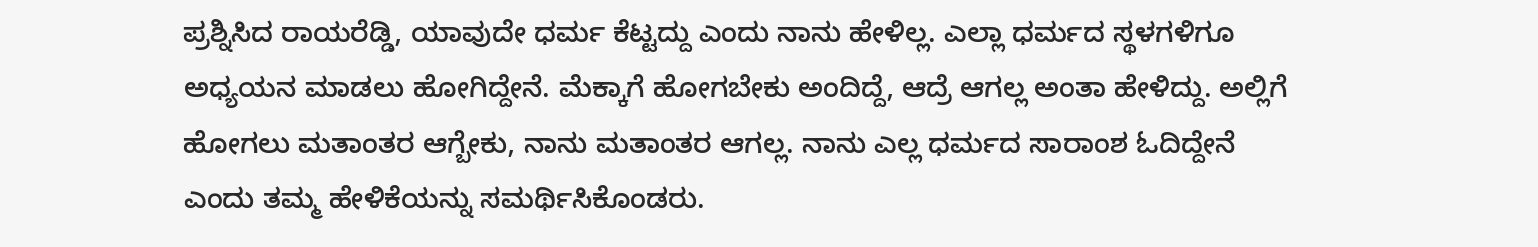ಪ್ರಶ್ನಿಸಿದ ರಾಯರೆಡ್ಡಿ, ಯಾವುದೇ ಧರ್ಮ ಕೆಟ್ಟದ್ದು ಎಂದು ನಾನು ಹೇಳಿಲ್ಲ. ಎಲ್ಲಾ ಧರ್ಮದ ಸ್ಥಳಗಳಿಗೂ ಅಧ್ಯಯನ ಮಾಡಲು ಹೋಗಿದ್ದೇನೆ. ಮೆಕ್ಕಾಗೆ ಹೋಗಬೇಕು ಅಂದಿದ್ದೆ, ಆದ್ರೆ ಆಗಲ್ಲ ಅಂತಾ ಹೇಳಿದ್ದು. ಅಲ್ಲಿಗೆ ಹೋಗಲು ಮತಾಂತರ ಆಗ್ಬೇಕು, ನಾನು ಮತಾಂತರ ಆಗಲ್ಲ. ನಾನು ಎಲ್ಲ ಧರ್ಮದ ಸಾರಾಂಶ ಓದಿದ್ದೇನೆ ಎಂದು ತಮ್ಮ ಹೇಳಿಕೆಯನ್ನು ಸಮರ್ಥಿಸಿಕೊಂಡರು.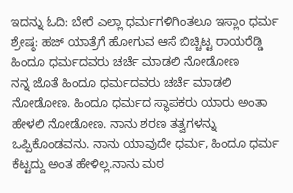ಇದನ್ನು ಓದಿ: ಬೇರೆ ಎಲ್ಲಾ ಧರ್ಮಗಳಿಗಿಂತಲೂ ಇಸ್ಲಾಂ ಧರ್ಮ ಶ್ರೇಷ್ಠ: ಹಜ್ ಯಾತ್ರೆಗೆ ಹೋಗುವ ಆಸೆ ಬಿಚ್ಚಿಟ್ಟ ರಾಯರೆಡ್ಡಿ
ಹಿಂದೂ ಧರ್ಮದವರು ಚರ್ಚೆ ಮಾಡಲಿ ನೋಡೋಣ
ನನ್ನ ಜೊತೆ ಹಿಂದೂ ಧರ್ಮದವರು ಚರ್ಚೆ ಮಾಡಲಿ ನೋಡೋಣ. ಹಿಂದೂ ಧರ್ಮದ ಸ್ಥಾಪಕರು ಯಾರು ಅಂತಾ ಹೇಳಲಿ ನೋಡೋಣ. ನಾನು ಶರಣ ತತ್ವಗಳನ್ನು ಒಪ್ಪಿಕೊಂಡವನು. ನಾನು ಯಾವುದೇ ಧರ್ಮ, ಹಿಂದೂ ಧರ್ಮ ಕೆಟ್ಟದ್ದು ಅಂತ ಹೇಳಿಲ್ಲ.ನಾನು ಮಠ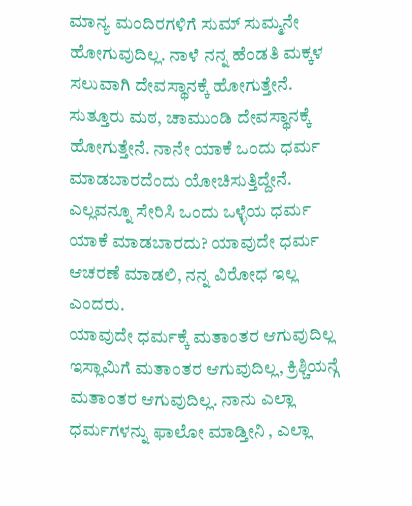ಮಾನ್ಯ ಮಂದಿರಗಳಿಗೆ ಸುಮ್ ಸುಮ್ಮನೇ ಹೋಗುವುದಿಲ್ಲ. ನಾಳೆ ನನ್ನ ಹೆಂಡತಿ ಮಕ್ಕಳ ಸಲುವಾಗಿ ದೇವಸ್ಥಾನಕ್ಕೆ ಹೋಗುತ್ತೇನೆ. ಸುತ್ತೂರು ಮಠ, ಚಾಮುಂಡಿ ದೇವಸ್ಥಾನಕ್ಕೆ ಹೋಗುತ್ತೇನೆ. ನಾನೇ ಯಾಕೆ ಒಂದು ಧರ್ಮ ಮಾಡಬಾರದೆಂದು ಯೋಚಿಸುತ್ತಿದ್ದೇನೆ. ಎಲ್ಲವನ್ನೂ ಸೇರಿಸಿ ಒಂದು ಒಳ್ಳೆಯ ಧರ್ಮ ಯಾಕೆ ಮಾಡಬಾರದು? ಯಾವುದೇ ಧರ್ಮ ಆಚರಣೆ ಮಾಡಲಿ, ನನ್ನ ವಿರೋಧ ಇಲ್ಲ ಎಂದರು.
ಯಾವುದೇ ಧರ್ಮಕ್ಕೆ ಮತಾಂತರ ಆಗುವುದಿಲ್ಲ
ಇಸ್ಲಾಮಿಗೆ ಮತಾಂತರ ಆಗುವುದಿಲ್ಲ, ಕ್ರಿಶ್ಚಿಯನ್ಗೆ ಮತಾಂತರ ಆಗುವುದಿಲ್ಲ. ನಾನು ಎಲ್ಲಾ ಧರ್ಮಗಳನ್ನು ಫಾಲೋ ಮಾಡ್ತೀನಿ , ಎಲ್ಲಾ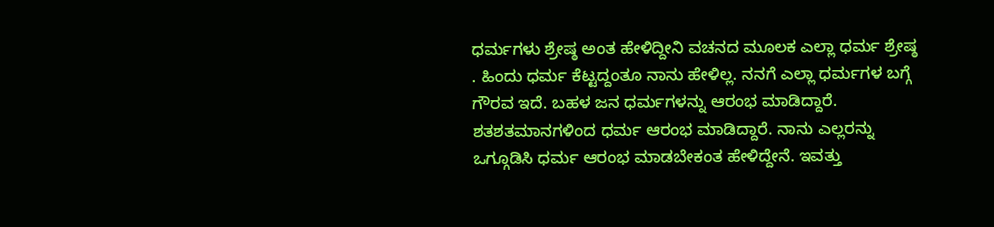ಧರ್ಮಗಳು ಶ್ರೇಷ್ಠ ಅಂತ ಹೇಳಿದ್ದೀನಿ ವಚನದ ಮೂಲಕ ಎಲ್ಲಾ ಧರ್ಮ ಶ್ರೇಷ್ಠ . ಹಿಂದು ಧರ್ಮ ಕೆಟ್ಟದ್ದಂತೂ ನಾನು ಹೇಳಿಲ್ಲ. ನನಗೆ ಎಲ್ಲಾ ಧರ್ಮಗಳ ಬಗ್ಗೆ ಗೌರವ ಇದೆ. ಬಹಳ ಜನ ಧರ್ಮಗಳನ್ನು ಆರಂಭ ಮಾಡಿದ್ದಾರೆ. ಶತಶತಮಾನಗಳಿಂದ ಧರ್ಮ ಆರಂಭ ಮಾಡಿದ್ದಾರೆ. ನಾನು ಎಲ್ಲರನ್ನು ಒಗ್ಗೂಡಿಸಿ ಧರ್ಮ ಆರಂಭ ಮಾಡಬೇಕಂತ ಹೇಳಿದ್ದೇನೆ. ಇವತ್ತು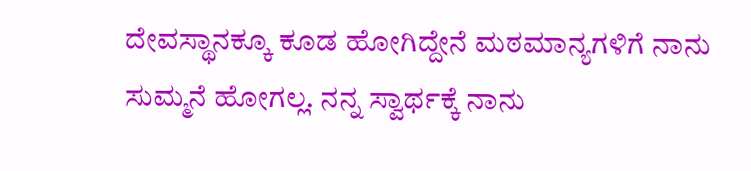ದೇವಸ್ಥಾನಕ್ಕೂ ಕೂಡ ಹೋಗಿದ್ದೇನೆ ಮಠಮಾನ್ಯಗಳಿಗೆ ನಾನು ಸುಮ್ಮನೆ ಹೋಗಲ್ಲ. ನನ್ನ ಸ್ವಾರ್ಥಕ್ಕೆ ನಾನು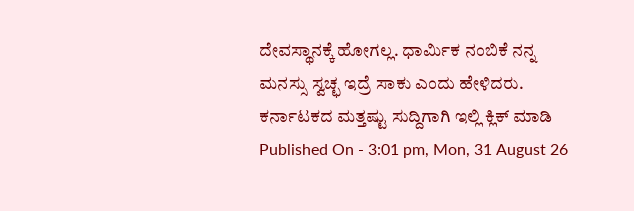ದೇವಸ್ಥಾನಕ್ಕೆ ಹೋಗಲ್ಲ. ಧಾರ್ಮಿಕ ನಂಬಿಕೆ ನನ್ನ ಮನಸ್ಸು ಸ್ವಚ್ಛ ಇದ್ರೆ ಸಾಕು ಎಂದು ಹೇಳಿದರು.
ಕರ್ನಾಟಕದ ಮತ್ತಷ್ಟು ಸುದ್ದಿಗಾಗಿ ಇಲ್ಲಿ ಕ್ಲಿಕ್ ಮಾಡಿ
Published On - 3:01 pm, Mon, 31 August 26